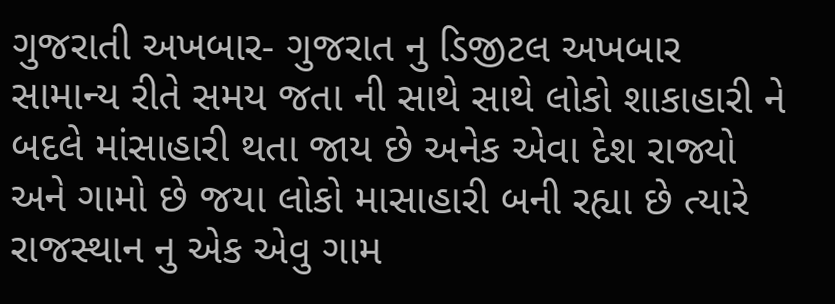ગુજરાતી અખબાર- ગુજરાત નુ ડિજીટલ અખબાર
સામાન્ય રીતે સમય જતા ની સાથે સાથે લોકો શાકાહારી ને બદલે માંસાહારી થતા જાય છે અનેક એવા દેશ રાજ્યો અને ગામો છે જયા લોકો માસાહારી બની રહ્યા છે ત્યારે રાજસ્થાન નુ એક એવુ ગામ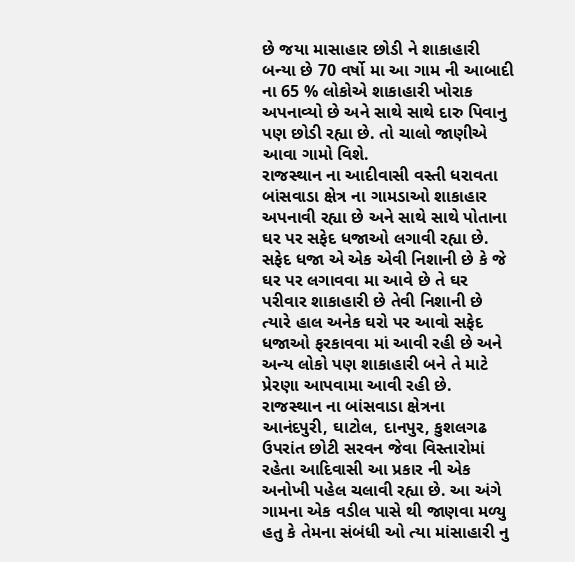છે જયા માસાહાર છોડી ને શાકાહારી બન્યા છે 70 વર્ષો મા આ ગામ ની આબાદી ના 65 % લોકોએ શાકાહારી ખોરાક અપનાવ્યો છે અને સાથે સાથે દારુ પિવાનુ પણ છોડી રહ્યા છે. તો ચાલો જાણીએ આવા ગામો વિશે.
રાજસ્થાન ના આદીવાસી વસ્તી ધરાવતા બાંસવાડા ક્ષેત્ર ના ગામડાઓ શાકાહાર અપનાવી રહ્યા છે અને સાથે સાથે પોતાના ઘર પર સફેદ ધજાઓ લગાવી રહ્યા છે. સફેદ ધજા એ એક એવી નિશાની છે કે જે ઘર પર લગાવવા મા આવે છે તે ઘર પરીવાર શાકાહારી છે તેવી નિશાની છે ત્યારે હાલ અનેક ઘરો પર આવો સફેદ ધજાઓ ફરકાવવા માં આવી રહી છે અને અન્ય લોકો પણ શાકાહારી બને તે માટે પ્રેરણા આપવામા આવી રહી છે.
રાજસ્થાન ના બાંસવાડા ક્ષેત્રના આનંદપુરી, ઘાટોલ, દાનપુર, કુશલગઢ ઉપરાંત છોટી સરવન જેવા વિસ્તારોમાં રહેતા આદિવાસી આ પ્રકાર ની એક અનોખી પહેલ ચલાવી રહ્યા છે. આ અંગે ગામના એક વડીલ પાસે થી જાણવા મળ્યુ હતુ કે તેમના સંબંધી ઓ ત્યા માંસાહારી નુ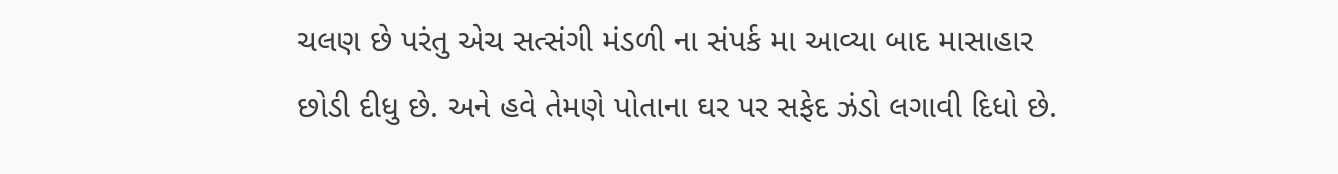ચલણ છે પરંતુ એચ સત્સંગી મંડળી ના સંપર્ક મા આવ્યા બાદ માસાહાર છોડી દીધુ છે. અને હવે તેમણે પોતાના ઘર પર સફેદ ઝંડો લગાવી દિધો છે.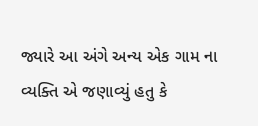જ્યારે આ અંગે અન્ય એક ગામ ના વ્યક્તિ એ જણાવ્યું હતુ કે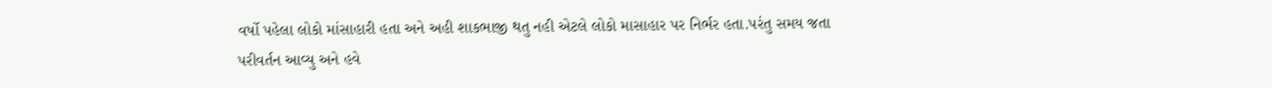વર્ષો પહેલા લોકો માંસાહારી હતા અને અહી શાકભાજી થતુ નહી એટલે લોકો માસાહાર પર નિર્ભર હતા.પરંતુ સમય જતા પરીવર્તન આવ્યુ અને હવે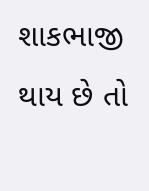શાકભાજી થાય છે તો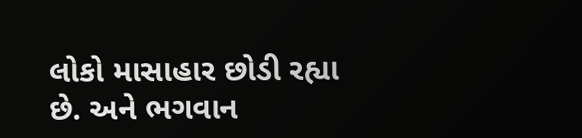લોકો માસાહાર છોડી રહ્યા છે. અને ભગવાન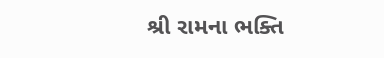શ્રી રામના ભક્તિ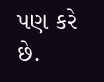પણ કરે છે.